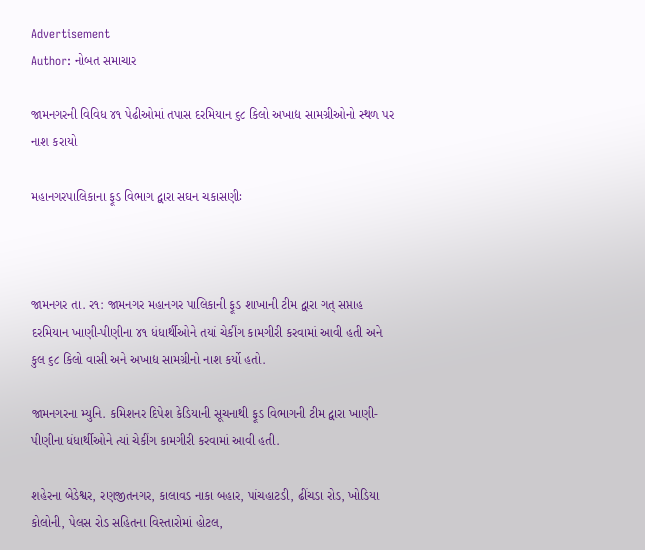Advertisement
Author: નોબત સમાચાર

જામનગરની વિવિધ ૪૧ પેઢીઓમાં તપાસ દરમિયાન ૬૮ કિલો અખાદ્ય સામગ્રીઓનો સ્થળ પર નાશ કરાયો

મહાનગરપાલિકાના ફૂડ વિભાગ દ્વારા સઘન ચકાસણીઃ



જામનગર તા. ર૧: જામનગર મહાનગર પાલિકાની ફૂડ શાખાની ટીમ દ્વારા ગત્ સપ્તાહ દરમિયાન ખાણી-પીણીના ૪૧ ધંધાર્થીઓને તયાં ચેકીંગ કામગીરી કરવામાં આવી હતી અને કુલ ૬૮ કિલો વાસી અને અખાદ્ય સામગ્રીનો નાશ કર્યો હતો.

જામનગરના મ્યુનિ. કમિશનર દિપેશ કેડિયાની સૂચનાથી ફૂડ વિભાગની ટીમ દ્વારા ખાણી-પીણીના ધંધાર્થીઓને ત્યાં ચેકીંગ કામગીરી કરવામાં આવી હતી.

શહેરના બેડેશ્વર, રણજીતનગર, કાલાવડ નાકા બહાર, પાંચહાટડી, ઢીંચડા રોડ, ખોડિયા કોલોની, પેલસ રોડ સહિતના વિસ્તારોમાં હોટલ,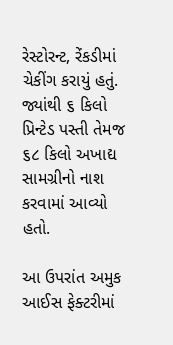રેસ્ટોરન્ટ, રેંકડીમાં ચેકીંગ કરાયું હતું. જ્યાંથી ૬ કિલો પ્રિન્ટેડ પસ્તી તેમજ ૬૮ કિલો અખાદ્ય સામગ્રીનો નાશ કરવામાં આવ્યો હતો.

આ ઉપરાંત અમુક આઈસ ફેક્ટરીમાં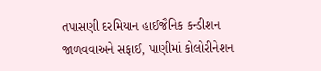તપાસણી દરમિયાન હાઈજૈનિક કન્ડીશન જાળવવાઅને સફાઈ, પાણીમાં કોલોરીનેશન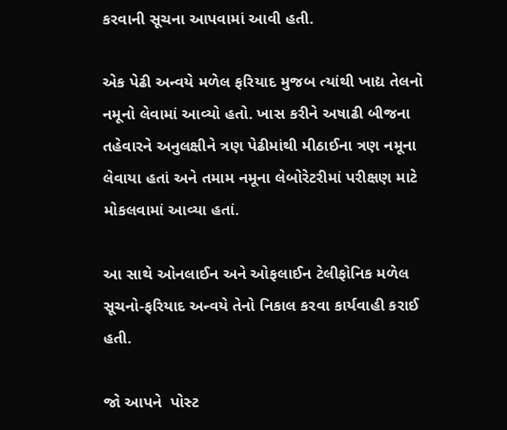કરવાની સૂચના આપવામાં આવી હતી.

એક પેઢી અન્વયે મળેલ ફરિયાદ મુજબ ત્યાંથી ખાદ્ય તેલનો નમૂનો લેવામાં આવ્યો હતો. ખાસ કરીને અષાઢી બીજના તહેવારને અનુલક્ષીને ત્રણ પેઢીમાંથી મીઠાઈના ત્રણ નમૂના લેવાયા હતાં અને તમામ નમૂના લેબોરેટરીમાં પરીક્ષણ માટે મોકલવામાં આવ્યા હતાં.

આ સાથે ઓનલાઈન અને ઓફલાઈન ટેલીફોનિક મળેલ સૂચનો-ફરિયાદ અન્વયે તેનો નિકાલ કરવા કાર્યવાહી કરાઈ હતી.

જો આપને  પોસ્ટ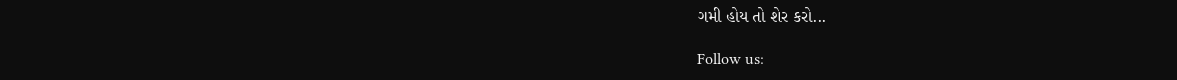ગમી હોય તો શેર કરો...

Follow us: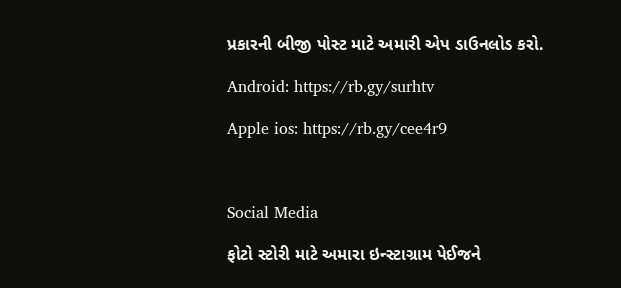પ્રકારની બીજી પોસ્ટ માટે અમારી એપ ડાઉનલોડ કરો.

Android: https://rb.gy/surhtv

Apple ios: https://rb.gy/cee4r9



Social Media

ફોટો સ્ટોરી માટે અમારા ઇન્સ્ટાગ્રામ પેઈજને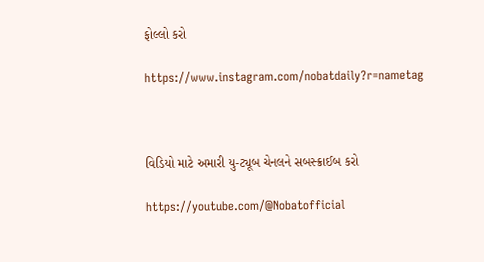ફોલ્લો કરો

https://www.instagram.com/nobatdaily?r=nametag



વિડિયો માટે અમારી યુ-ટ્યૂબ ચેનલને સબસ્ક્રાઈબ કરો

https://youtube.com/@Nobatofficial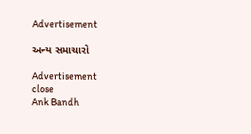Advertisement

અન્ય સમાચારો

Advertisement
close
Ank Bandh